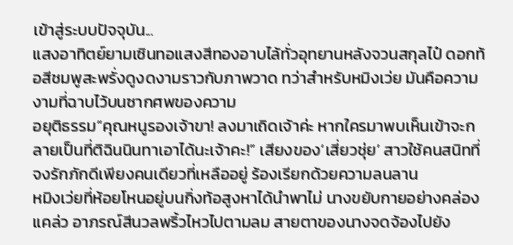เข้าสู่ระบบปัจจุบัน...
แสงอาทิตย์ยามเซินทอแสงสีทองอาบไล้ทั่วอุทยานหลังจวนสกุลไป๋ ดอกท้อสีชมพูสะพรั่งดูงดงามราวกับภาพวาด ทว่าสำหรับหมิงเว่ย มันคือความงามที่ฉาบไว้บนซากศพของความ
อยุติธรรม“คุณหนูรองเจ้าขา! ลงมาเถิดเจ้าค่ะ หากใครมาพบเห็นเข้าจะกลายเป็นที่ติฉินนินทาเอาได้นะเจ้าคะ!” เสียงของ‘เสี่ยวชุ่ย’ สาวใช้คนสนิทที่จงรักภักดีเพียงคนเดียวที่เหลืออยู่ ร้องเรียกด้วยความลนลาน
หมิงเว่ยที่ห้อยโหนอยู่บนกิ่งท้อสูงหาได้นำพาไม่ นางขยับกายอย่างคล่องแคล่ว อาภรณ์สีนวลพริ้วไหวไปตามลม สายตาของนางจดจ้องไปยัง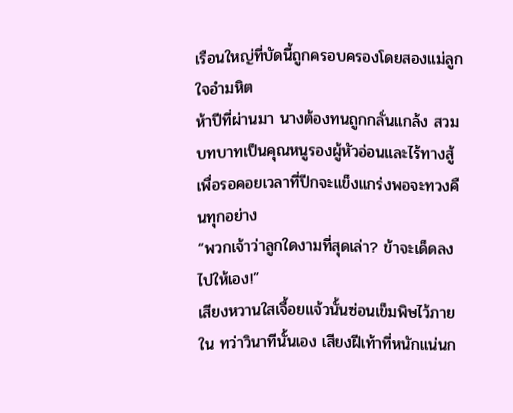เรือนใหญ่ที่บัดนี้ถูกครอบครองโดยสองแม่ลูกใจอำมหิต
ห้าปีที่ผ่านมา นางต้องทนถูกกลั่นแกล้ง สวมบทบาทเป็นคุณหนูรองผู้หัวอ่อนและไร้ทางสู้ เพื่อรอคอยเวลาที่ปีกจะแข็งแกร่งพอจะทวงคืนทุกอย่าง
“พวกเจ้าว่าลูกใดงามที่สุดเล่า? ข้าจะเด็ดลงไปให้เอง!”
เสียงหวานใสเจื้อยแจ้วนั้นซ่อนเข็มพิษไว้ภายใน ทว่าวินาทีนั้นเอง เสียงฝีเท้าที่หนักแน่นก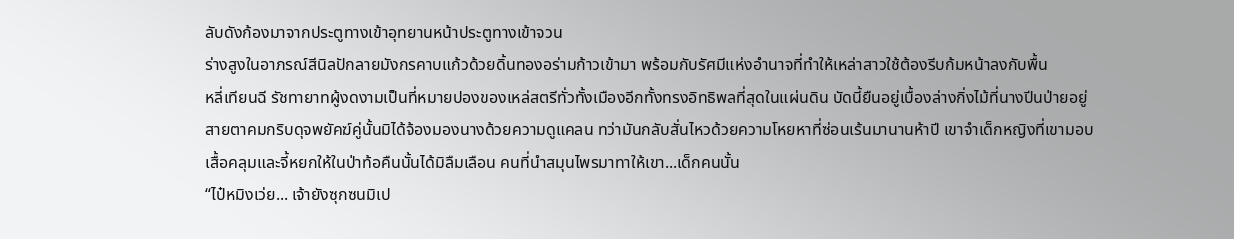ลับดังก้องมาจากประตูทางเข้าอุทยานหน้าประตูทางเข้าจวน
ร่างสูงในอาภรณ์สีนิลปักลายมังกรคาบแก้วด้วยดิ้นทองอร่ามก้าวเข้ามา พร้อมกับรัศมีแห่งอำนาจที่ทำให้เหล่าสาวใช้ต้องรีบก้มหน้าลงกับพื้น
หลี่เทียนฉี รัชทายาทผู้งดงามเป็นที่หมายปองของเหล่สตรีทั่วทั้งเมืองอีกทั้งทรงอิทธิพลที่สุดในแผ่นดิน บัดนี้ยืนอยู่เบื้องล่างกิ่งไม้ที่นางปีนป่ายอยู่
สายตาคมกริบดุจพยัคฆ์คู่นั้นมิได้จ้องมองนางด้วยความดูแคลน ทว่ามันกลับสั่นไหวด้วยความโหยหาที่ซ่อนเร้นมานานห้าปี เขาจำเด็กหญิงที่เขามอบเสื้อคลุมและจี้หยกให้ในป่าท้อคืนนั้นได้มิลืมเลือน คนที่นำสมุนไพรมาทาให้เขา...เด็กคนนั้น
“ไป๋หมิงเว่ย... เจ้ายังซุกซนมิเป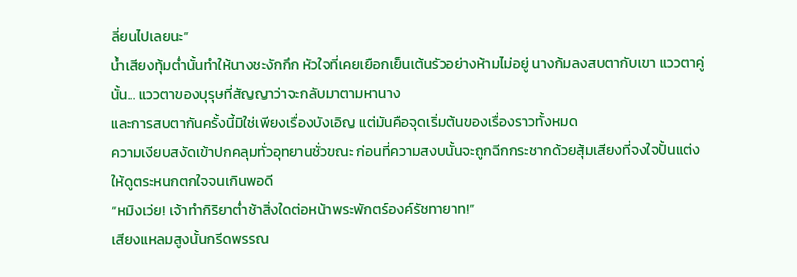ลี่ยนไปเลยนะ”
น้ำเสียงทุ้มต่ำนั้นทำให้นางชะงักกึก หัวใจที่เคยเยือกเย็นเต้นรัวอย่างห้ามไม่อยู่ นางก้มลงสบตากับเขา แววตาคู่นั้น... แววตาของบุรุษที่สัญญาว่าจะกลับมาตามหานาง
และการสบตากันครั้งนี้มิใช่เพียงเรื่องบังเอิญ แต่มันคือจุดเริ่มต้นของเรื่องราวทั้งหมด
ความเงียบสงัดเข้าปกคลุมทั่วอุทยานชั่วขณะ ก่อนที่ความสงบนั้นจะถูกฉีกกระชากด้วยสุ้มเสียงที่จงใจปั้นแต่งให้ดูตระหนกตกใจจนเกินพอดี
“หมิงเว่ย! เจ้าทำกิริยาต่ำช้าสิ่งใดต่อหน้าพระพักตร์องค์รัชทายาท!”
เสียงแหลมสูงนั้นกรีดพรรณ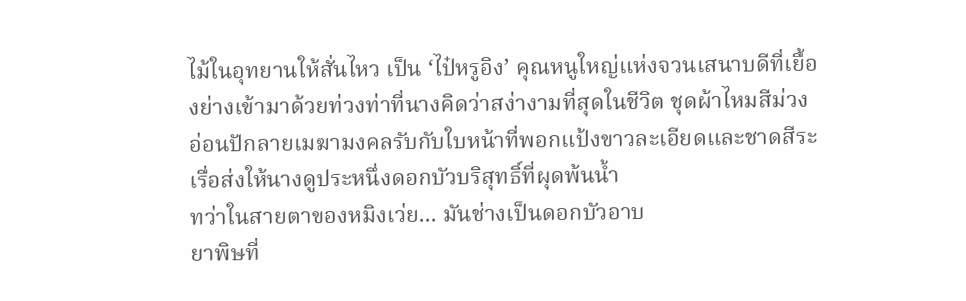ไม้ในอุทยานให้สั่นไหว เป็น ‘ไป๋หรูอิง’ คุณหนูใหญ่แห่งจวนเสนาบดีที่เยื้องย่างเข้ามาด้วยท่วงท่าที่นางคิดว่าสง่างามที่สุดในชีวิต ชุดผ้าไหมสีม่วงอ่อนปักลายเมฆามงคลรับกับใบหน้าที่พอกแป้งขาวละเอียดและชาดสีระเรื่อส่งให้นางดูประหนึ่งดอกบัวบริสุทธิ์ที่ผุดพ้นน้ำ
ทว่าในสายตาของหมิงเว่ย... มันช่างเป็นดอกบัวอาบ
ยาพิษที่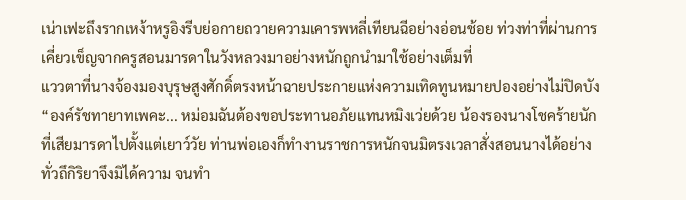เน่าเฟะถึงรากเหง้าหรูอิงรีบย่อกายถวายความเคารพหลี่เทียนฉีอย่างอ่อนช้อย ท่วงท่าที่ผ่านการเคี่ยวเข็ญจากครูสอนมารดาในวังหลวงมาอย่างหนักถูกนำมาใช้อย่างเต็มที่
แววตาที่นางจ้องมองบุรุษสูงศักดิ์ตรงหน้าฉายประกายแห่งความเทิดทูนหมายปองอย่างไม่ปิดบัง
“องค์รัชทายาทเพคะ... หม่อมฉันต้องขอประทานอภัยแทนหมิงเว่ยด้วย น้องรองนางโชคร้ายนักที่เสียมารดาไปตั้งแต่เยาว์วัย ท่านพ่อเองก็ทำงานราชการหนักจนมิตรงเวลาสั่งสอนนางได้อย่างทั่วถึกิริยาจึงมิได้ความ จนทำ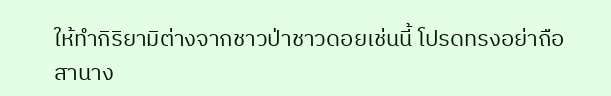ให้ทำกิริยามิต่างจากชาวป่าชาวดอยเช่นนี้ โปรดทรงอย่าถือสานาง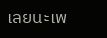เลยนะเพ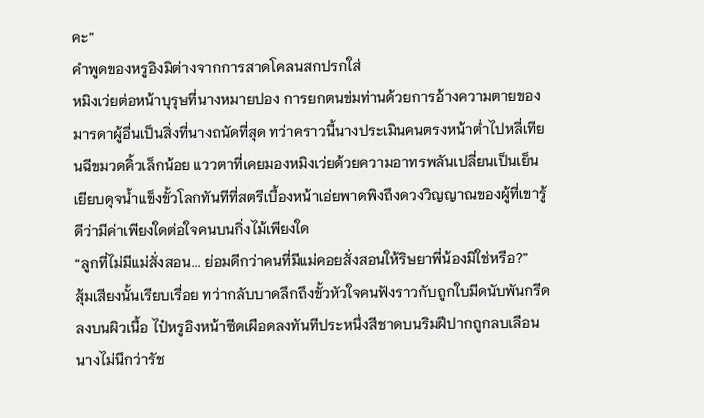คะ”
คำพูดของหรูอิงมิต่างจากการสาดโคลนสกปรกใส่
หมิงเว่ยต่อหน้าบุรุษที่นางหมายปอง การยกตนข่มท่านด้วยการอ้างความตายของมารดาผู้อื่นเป็นสิ่งที่นางถนัดที่สุด ทว่าคราวนี้นางประเมินคนตรงหน้าต่ำไปหลี่เทียนฉีขมวดคิ้วเล็กน้อย แววตาที่เคยมองหมิงเว่ยด้วยความอาทรพลันเปลี่ยนเป็นเย็นเยียบดุจน้ำแข็งขั้วโลกทันทีที่สตรีเบื้องหน้าเอ่ยพาดพิงถึงดวงวิญญาณของผู้ที่เขารู้ดีว่ามีค่าเพียงใดต่อใจคนบนกิ่งไม้เพียงใด
“ลูกที่ไม่มีแม่สั่งสอน... ย่อมดีกว่าคนที่มีแม่คอยสั่งสอนให้ริษยาพี่น้องมิใช่หรือ?”
สุ้มเสียงนั้นเรียบเรื่อย ทว่ากลับบาดลึกถึงขั้วหัวใจคนฟังราวกับถูกใบมีดนับพันกรีดลงบนผิวเนื้อ ไป๋หรูอิงหน้าซีดเผือดลงทันทีประหนึ่งสีชาดบนริมฝีปากถูกลบเลือน นางไม่นึกว่ารัช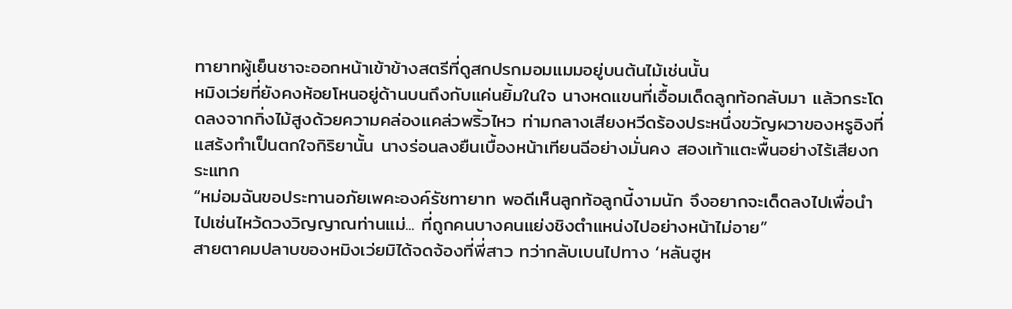ทายาทผู้เย็นชาจะออกหน้าเข้าข้างสตรีที่ดูสกปรกมอมแมมอยู่บนต้นไม้เช่นนั้น
หมิงเว่ยที่ยังคงห้อยโหนอยู่ด้านบนถึงกับแค่นยิ้มในใจ นางหดแขนที่เอื้อมเด็ดลูกท้อกลับมา แล้วกระโดดลงจากกิ่งไม้สูงด้วยความคล่องแคล่วพริ้วไหว ท่ามกลางเสียงหวีดร้องประหนึ่งขวัญผวาของหรูอิงที่แสร้งทำเป็นตกใจกิริยานั้น นางร่อนลงยืนเบื้องหน้าเทียนฉีอย่างมั่นคง สองเท้าแตะพื้นอย่างไร้เสียงกระแทก
“หม่อมฉันขอประทานอภัยเพคะองค์รัชทายาท พอดีเห็นลูกท้อลูกนี้งามนัก จึงอยากจะเด็ดลงไปเพื่อนำไปเซ่นไหว้ดวงวิญญาณท่านแม่... ที่ถูกคนบางคนแย่งชิงตำแหน่งไปอย่างหน้าไม่อาย”
สายตาคมปลาบของหมิงเว่ยมิได้จดจ้องที่พี่สาว ทว่ากลับเบนไปทาง ‘หลันฮูห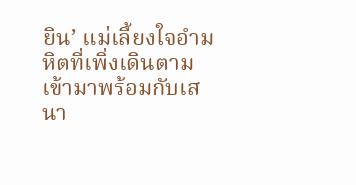ยิน’ แม่เลี้ยงใจอำมหิตที่เพิ่งเดินตามเข้ามาพร้อมกับเสนา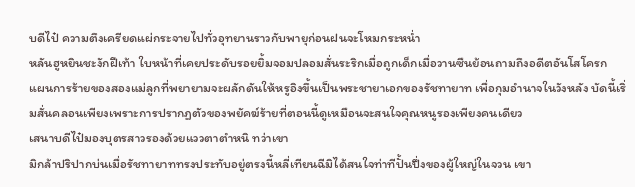บดีไป๋ ความตึงเครียดแผ่กระจายไปทั่วอุทยานราวกับพายุก่อนฝนจะโหมกระหน่ำ
หลันฮูหยินชะงักฝีเท้า ใบหน้าที่เคยประดับรอยยิ้มจอมปลอมสั่นระริกเมื่อถูกเด็กเมื่อวานซืนย้อนถามถึงอดีตอันโสโครก
แผนการร้ายของสองแม่ลูกที่พยายามจะผลักดันให้หรูอิงขึ้นเป็นพระชายาเอกของรัชทายาท เพื่อกุมอำนาจในวังหลัง บัดนี้เริ่มสั่นคลอนเพียงเพราะการปรากฏตัวของพยัคฆ์ร้ายที่ตอนนี้ดูเหมือนจะสนใจคุณหนูรองเพียงคนเดียว
เสนาบดีไป๋มองบุตรสาวรองด้วยแววตาตำหนิ ทว่าเขา
มิกล้าปริปากบ่นเมื่อรัชทายาททรงประทับอยู่ตรงนี้หลี่เทียนฉีมิได้สนใจท่าทีปั้นปึ่งของผู้ใหญ่ในจวน เขา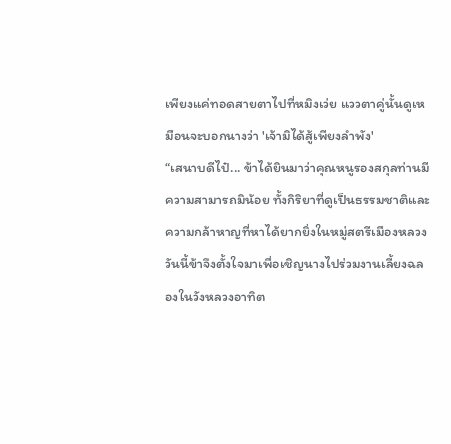เพียงแค่ทอดสายตาไปที่หมิงเว่ย แววตาคู่นั้นดูเหมือนจะบอกนางว่า 'เจ้ามิได้สู้เพียงลำพัง'
“เสนาบดีไป๋... ข้าได้ยินมาว่าคุณหนูรองสกุลท่านมีความสามารถมิน้อย ทั้งกิริยาที่ดูเป็นธรรมชาติและความกล้าหาญที่หาได้ยากยิ่งในหมู่สตรีเมืองหลวง วันนี้ข้าจึงตั้งใจมาเพื่อเชิญนางไปร่วมงานเลี้ยงฉลองในวังหลวงอาทิต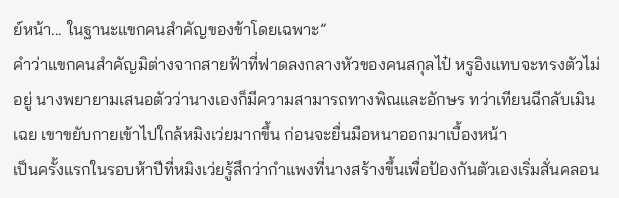ย์หน้า... ในฐานะแขกคนสำคัญของข้าโดยเฉพาะ”
คำว่าแขกคนสำคัญมิต่างจากสายฟ้าที่ฟาดลงกลางหัวของคนสกุลไป๋ หรูอิงแทบจะทรงตัวไม่อยู่ นางพยายามเสนอตัวว่านางเองก็มีความสามารถทางพิณและอักษร ทว่าเทียนฉีกลับเมินเฉย เขาขยับกายเข้าไปใกล้หมิงเว่ยมากขึ้น ก่อนจะยื่นมือหนาออกมาเบื้องหน้า
เป็นครั้งแรกในรอบห้าปีที่หมิงเว่ยรู้สึกว่ากำแพงที่นางสร้างขึ้นเพื่อป้องกันตัวเองเริ่มสั่นคลอน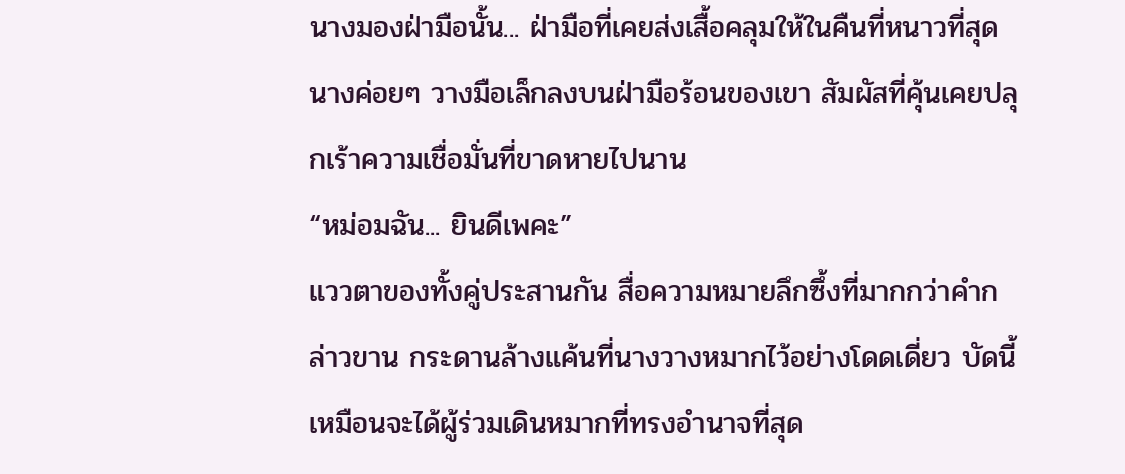นางมองฝ่ามือนั้น... ฝ่ามือที่เคยส่งเสื้อคลุมให้ในคืนที่หนาวที่สุด นางค่อยๆ วางมือเล็กลงบนฝ่ามือร้อนของเขา สัมผัสที่คุ้นเคยปลุกเร้าความเชื่อมั่นที่ขาดหายไปนาน
“หม่อมฉัน... ยินดีเพคะ”
แววตาของทั้งคู่ประสานกัน สื่อความหมายลึกซึ้งที่มากกว่าคำกล่าวขาน กระดานล้างแค้นที่นางวางหมากไว้อย่างโดดเดี่ยว บัดนี้เหมือนจะได้ผู้ร่วมเดินหมากที่ทรงอำนาจที่สุด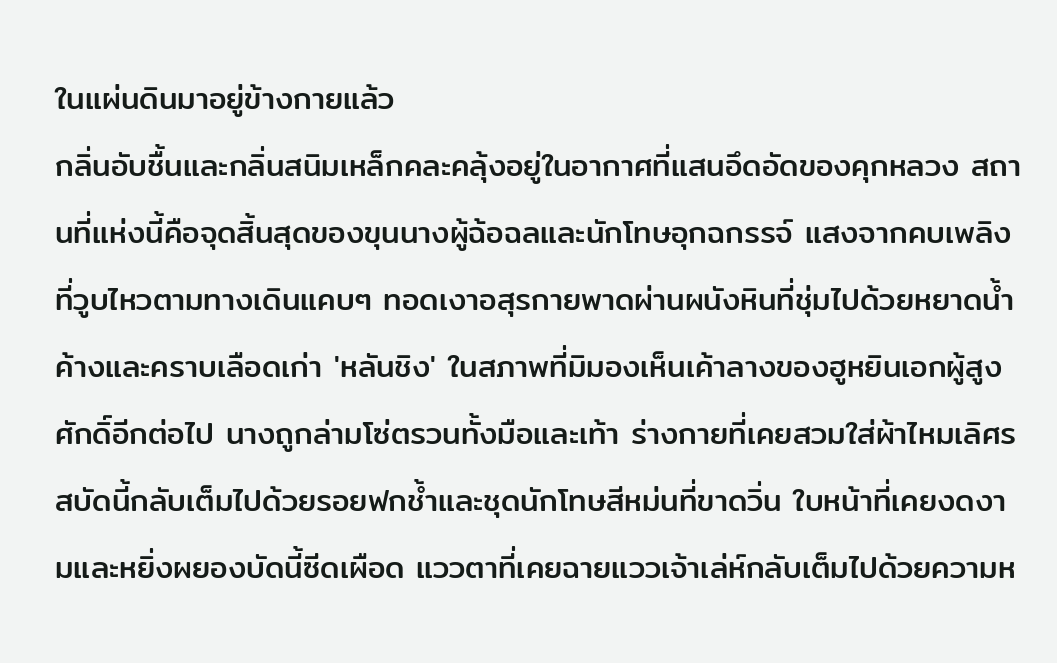ในแผ่นดินมาอยู่ข้างกายแล้ว
กลิ่นอับชื้นและกลิ่นสนิมเหล็กคละคลุ้งอยู่ในอากาศที่แสนอึดอัดของคุกหลวง สถานที่แห่งนี้คือจุดสิ้นสุดของขุนนางผู้ฉ้อฉลและนักโทษอุกฉกรรจ์ แสงจากคบเพลิงที่วูบไหวตามทางเดินแคบๆ ทอดเงาอสุรกายพาดผ่านผนังหินที่ชุ่มไปด้วยหยาดน้ำค้างและคราบเลือดเก่า 'หลันชิง' ในสภาพที่มิมองเห็นเค้าลางของฮูหยินเอกผู้สูงศักดิ์อีกต่อไป นางถูกล่ามโซ่ตรวนทั้งมือและเท้า ร่างกายที่เคยสวมใส่ผ้าไหมเลิศรสบัดนี้กลับเต็มไปด้วยรอยฟกช้ำและชุดนักโทษสีหม่นที่ขาดวิ่น ใบหน้าที่เคยงดงามและหยิ่งผยองบัดนี้ซีดเผือด แววตาที่เคยฉายแววเจ้าเล่ห์กลับเต็มไปด้วยความห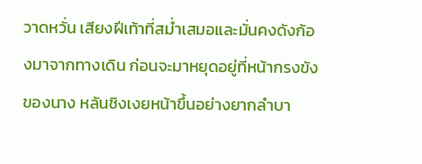วาดหวั่น เสียงฝีเท้าที่สม่ำเสมอและมั่นคงดังก้องมาจากทางเดิน ก่อนจะมาหยุดอยู่ที่หน้ากรงขังของนาง หลันชิงเงยหน้าขึ้นอย่างยากลำบา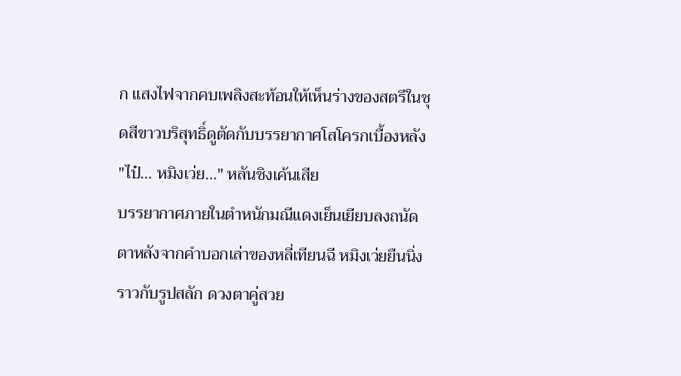ก แสงไฟจากคบเพลิงสะท้อนให้เห็นร่างของสตรีในชุดสีขาวบริสุทธิ์ดูตัดกับบรรยากาศโสโครกเบื้องหลัง "ไป๋... หมิงเว่ย..." หลันชิงเค้นเสีย
บรรยากาศภายในตำหนักมณีแดงเย็นเยียบลงถนัดตาหลังจากคำบอกเล่าของหลี่เทียนฉี หมิงเว่ยยืนนิ่งราวกับรูปสลัก ดวงตาคู่สวย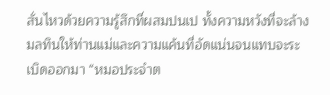สั่นไหวด้วยความรู้สึกที่ผสมปนเป ทั้งความหวังที่จะล้างมลทินให้ท่านแม่และความแค้นที่อัดแน่นจนแทบจะระเบิดออกมา “หมอประจำต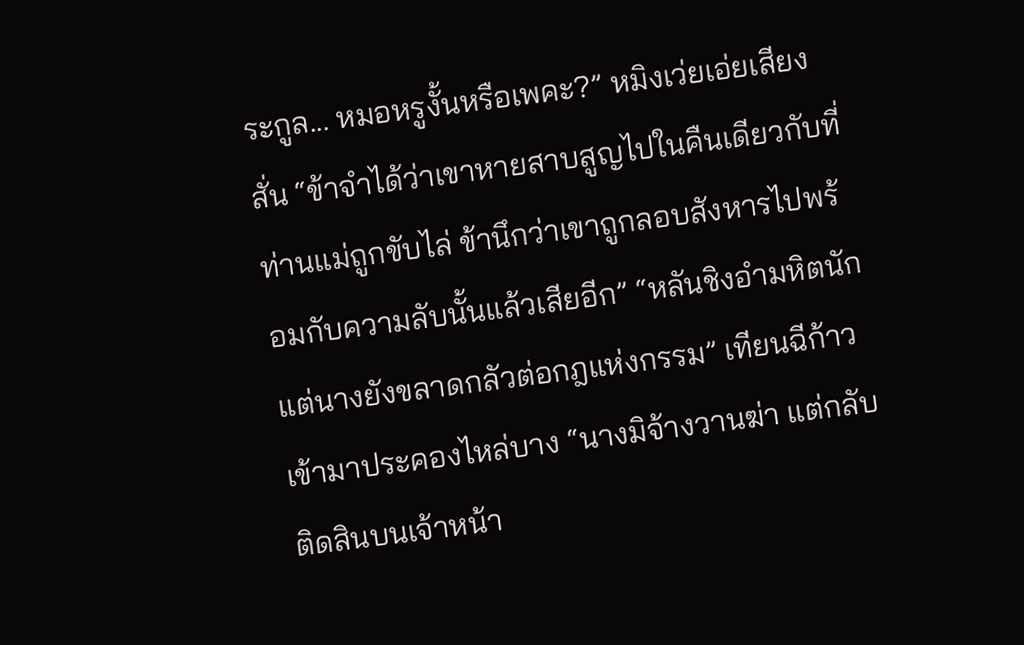ระกูล... หมอหรูงั้นหรือเพคะ?” หมิงเว่ยเอ่ยเสียงสั่น “ข้าจำได้ว่าเขาหายสาบสูญไปในคืนเดียวกับที่ท่านแม่ถูกขับไล่ ข้านึกว่าเขาถูกลอบสังหารไปพร้อมกับความลับนั้นแล้วเสียอีก” “หลันชิงอำมหิตนัก แต่นางยังขลาดกลัวต่อกฎแห่งกรรม” เทียนฉีก้าวเข้ามาประคองไหล่บาง “นางมิจ้างวานฆ่า แต่กลับติดสินบนเจ้าหน้า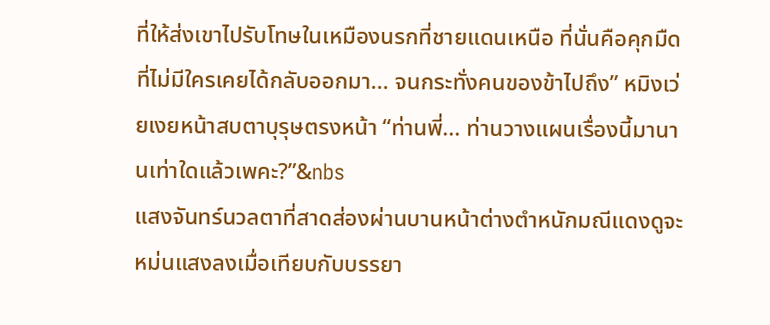ที่ให้ส่งเขาไปรับโทษในเหมืองนรกที่ชายแดนเหนือ ที่นั่นคือคุกมืดที่ไม่มีใครเคยได้กลับออกมา... จนกระทั่งคนของข้าไปถึง” หมิงเว่ยเงยหน้าสบตาบุรุษตรงหน้า “ท่านพี่... ท่านวางแผนเรื่องนี้มานานเท่าใดแล้วเพคะ?”&nbs
แสงจันทร์นวลตาที่สาดส่องผ่านบานหน้าต่างตำหนักมณีแดงดูจะหม่นแสงลงเมื่อเทียบกับบรรยา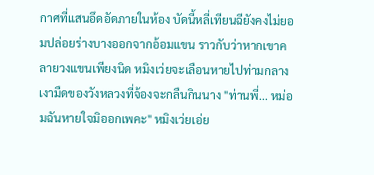กาศที่แสนอึดอัดภายในห้อง บัดนี้หลี่เทียนฉียังคงไม่ยอมปล่อยร่างบางออกจากอ้อมแขน ราวกับว่าหากเขาคลายวงแขนเพียงนิด หมิงเว่ยจะเลือนหายไปท่ามกลางเงามืดของวังหลวงที่จ้องจะกลืนกินนาง "ท่านพี่... หม่อมฉันหายใจมิออกเพคะ" หมิงเว่ยเอ่ย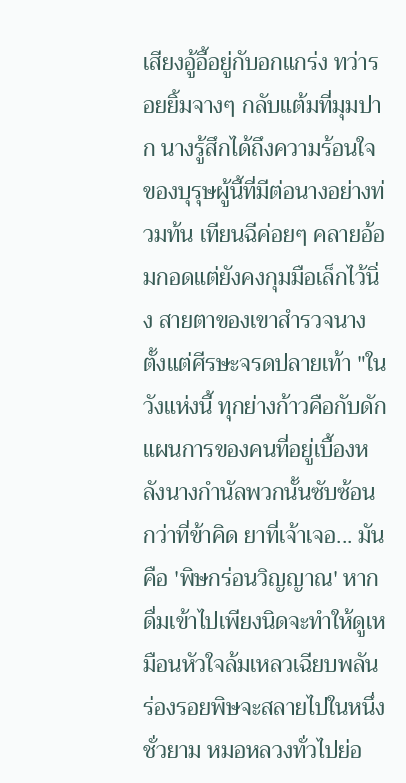เสียงอู้อี้อยู่กับอกแกร่ง ทว่ารอยยิ้มจางๆ กลับแต้มที่มุมปาก นางรู้สึกได้ถึงความร้อนใจของบุรุษผู้นี้ที่มีต่อนางอย่างท่วมท้น เทียนฉีค่อยๆ คลายอ้อมกอดแต่ยังคงกุมมือเล็กไว้นิ่ง สายตาของเขาสำรวจนางตั้งแต่ศีรษะจรดปลายเท้า "ในวังแห่งนี้ ทุกย่างก้าวคือกับดัก แผนการของคนที่อยู่เบื้องหลังนางกำนัลพวกนั้นซับซ้อนกว่าที่ข้าคิด ยาที่เจ้าเจอ... มันคือ 'พิษกร่อนวิญญาณ' หากดื่มเข้าไปเพียงนิดจะทำให้ดูเหมือนหัวใจล้มเหลวเฉียบพลัน ร่องรอยพิษจะสลายไปในหนึ่งชั่วยาม หมอหลวงทั่วไปย่อ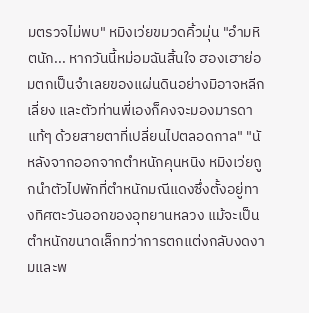มตรวจไม่พบ" หมิงเว่ยขมวดคิ้วมุ่น "อำมหิตนัก... หากวันนี้หม่อมฉันสิ้นใจ ฮองเฮาย่อมตกเป็นจำเลยของแผ่นดินอย่างมิอาจหลีกเลี่ยง และตัวท่านพี่เองก็คงจะมองมารดาแท้ๆ ด้วยสายตาที่เปลี่ยนไปตลอดกาล" "นั
หลังจากออกจากตำหนักคุนหนิง หมิงเว่ยถูกนำตัวไปพักที่ตำหนักมณีแดงซึ่งตั้งอยู่ทางทิศตะวันออกของอุทยานหลวง แม้จะเป็นตำหนักขนาดเล็กทว่าการตกแต่งกลับงดงามและพ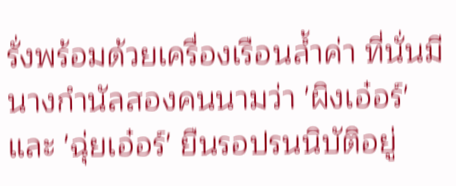รั่งพร้อมด้วยเครื่องเรือนล้ำค่า ที่นั่นมีนางกำนัลสองคนนามว่า 'ผิงเอ๋อร์' และ 'ฉุ่ยเอ๋อร์' ยืนรอปรนนิบัติอยู่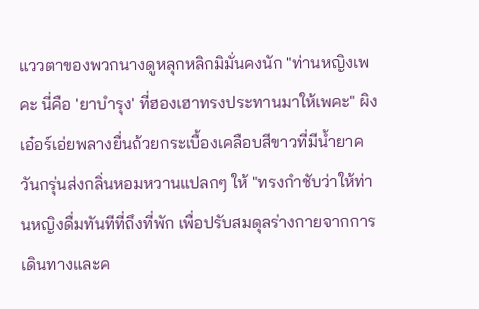แววตาของพวกนางดูหลุกหลิกมิมั่นคงนัก "ท่านหญิงเพคะ นี่คือ 'ยาบำรุง' ที่ฮองเฮาทรงประทานมาให้เพคะ" ผิงเอ๋อร์เอ่ยพลางยื่นถ้วยกระเบื้องเคลือบสีขาวที่มีน้ำยาควันกรุ่นส่งกลิ่นหอมหวานแปลกๆ ให้ "ทรงกำชับว่าให้ท่านหญิงดื่มทันทีที่ถึงที่พัก เพื่อปรับสมดุลร่างกายจากการเดินทางและค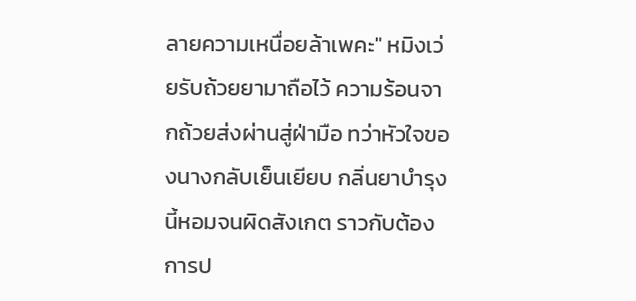ลายความเหนื่อยล้าเพคะ" หมิงเว่ยรับถ้วยยามาถือไว้ ความร้อนจากถ้วยส่งผ่านสู่ฝ่ามือ ทว่าหัวใจของนางกลับเย็นเยียบ กลิ่นยาบำรุงนี้หอมจนผิดสังเกต ราวกับต้องการป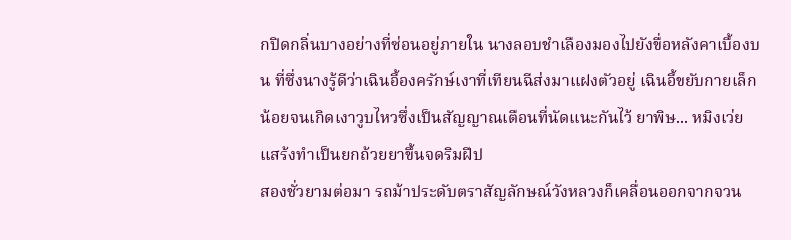กปิดกลิ่นบางอย่างที่ซ่อนอยู่ภายใน นางลอบชำเลืองมองไปยังขื่อหลังคาเบื้องบน ที่ซึ่งนางรู้ดีว่าเฉินอี้องครักษ์เงาที่เทียนฉีส่งมาแฝงตัวอยู่ เฉินอี้ขยับกายเล็กน้อยจนเกิดเงาวูบไหวซึ่งเป็นสัญญาณเตือนที่นัดแนะกันไว้ ยาพิษ... หมิงเว่ยแสร้งทำเป็นยกถ้วยยาขึ้นจดริมฝีป
สองชั่วยามต่อมา รถม้าประดับตราสัญลักษณ์วังหลวงก็เคลื่อนออกจากจวน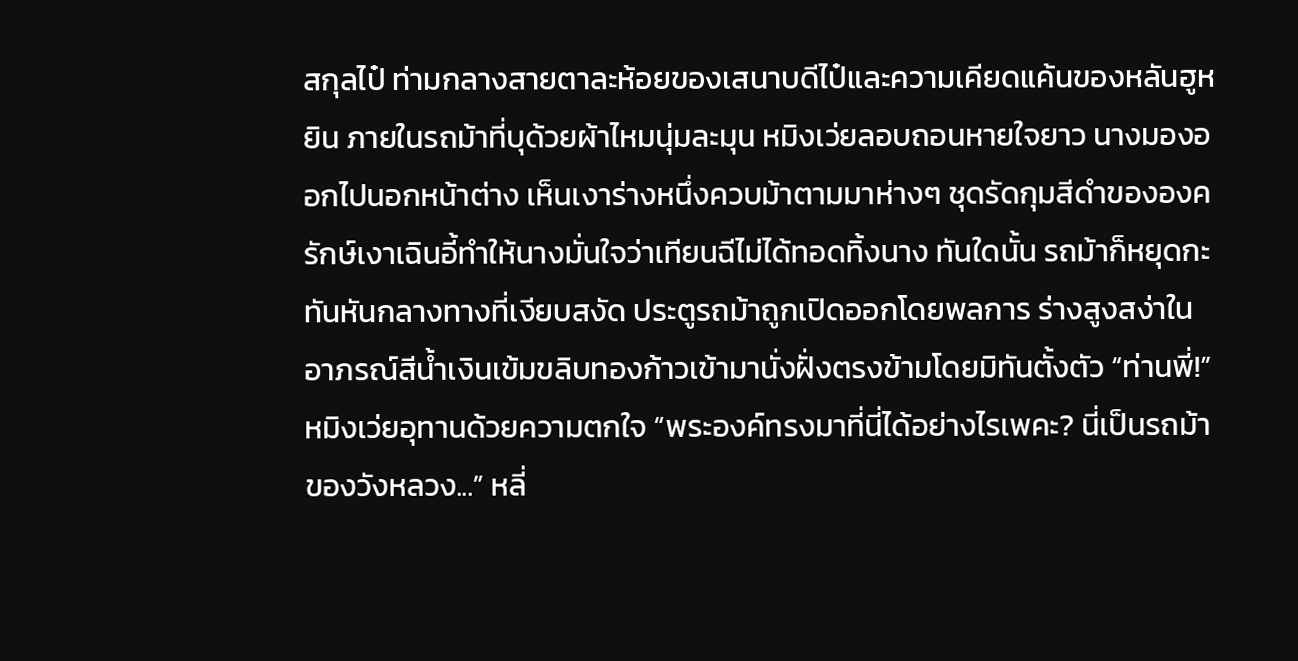สกุลไป๋ ท่ามกลางสายตาละห้อยของเสนาบดีไป๋และความเคียดแค้นของหลันฮูหยิน ภายในรถม้าที่บุด้วยผ้าไหมนุ่มละมุน หมิงเว่ยลอบถอนหายใจยาว นางมองออกไปนอกหน้าต่าง เห็นเงาร่างหนึ่งควบม้าตามมาห่างๆ ชุดรัดกุมสีดำขององครักษ์เงาเฉินอี้ทำให้นางมั่นใจว่าเทียนฉีไม่ได้ทอดทิ้งนาง ทันใดนั้น รถม้าก็หยุดกะทันหันกลางทางที่เงียบสงัด ประตูรถม้าถูกเปิดออกโดยพลการ ร่างสูงสง่าในอาภรณ์สีน้ำเงินเข้มขลิบทองก้าวเข้ามานั่งฝั่งตรงข้ามโดยมิทันตั้งตัว “ท่านพี่!” หมิงเว่ยอุทานด้วยความตกใจ “พระองค์ทรงมาที่นี่ได้อย่างไรเพคะ? นี่เป็นรถม้าของวังหลวง...” หลี่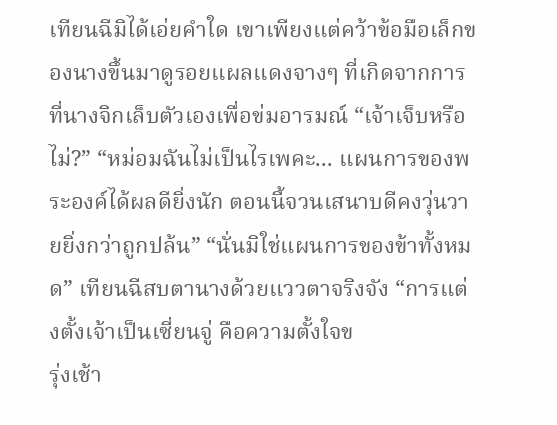เทียนฉีมิได้เอ่ยคำใด เขาเพียงแต่คว้าข้อมือเล็กของนางขึ้นมาดูรอยแผลแดงจางๆ ที่เกิดจากการที่นางจิกเล็บตัวเองเพื่อข่มอารมณ์ “เจ้าเจ็บหรือไม่?” “หม่อมฉันไม่เป็นไรเพคะ... แผนการของพระองค์ได้ผลดียิ่งนัก ตอนนี้จวนเสนาบดีคงวุ่นวายยิ่งกว่าถูกปล้น” “นั่นมิใช่แผนการของข้าทั้งหมด” เทียนฉีสบตานางด้วยแววตาจริงจัง “การแต่งตั้งเจ้าเป็นเซี่ยนจู่ คือความตั้งใจข
รุ่งเช้า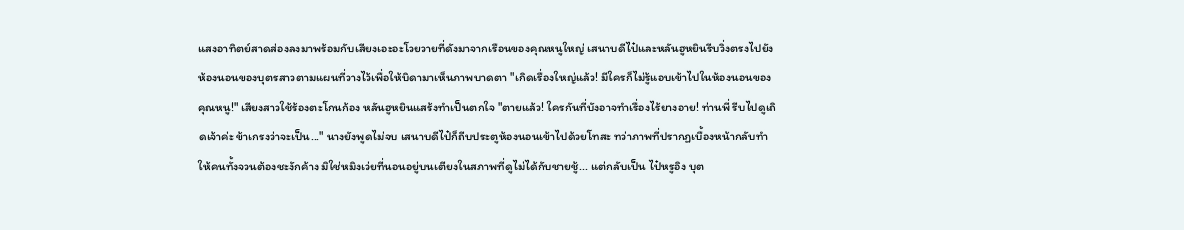แสงอาทิตย์สาดส่องลงมาพร้อมกับเสียงเอะอะโวยวายที่ดังมาจากเรือนของคุณหนูใหญ่ เสนาบดีไป๋และหลันฮูหยินรีบวิ่งตรงไปยังห้องนอนของบุตรสาวตามแผนที่วางไว้เพื่อให้บิดามาเห็นภาพบาดตา "เกิดเรื่องใหญ่แล้ว! มีใครก็ไม่รู้แอบเข้าไปในห้องนอนของคุณหนู!" เสียงสาวใช้ร้องตะโกนก้อง หลันฮูหยินแสร้งทำเป็นตกใจ "ตายแล้ว! ใครกันที่บังอาจทำเรื่องไร้ยางอาย! ท่านพี่ รีบไปดูเถิดเจ้าค่ะ ข้าเกรงว่าจะเป็น..." นางยังพูดไม่จบ เสนาบดีไป๋ก็ถีบประตูห้องนอนเข้าไปด้วยโทสะ ทว่าภาพที่ปรากฏเบื้องหน้ากลับทำให้คนทั้งจวนต้องชะงักค้าง มิใช่หมิงเว่ยที่นอนอยู่บนเตียงในสภาพที่ดูไม่ได้กับชายชู้... แต่กลับเป็น ไป๋หรูอิง บุต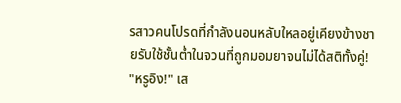รสาวคนโปรดที่กำลังนอนหลับใหลอยู่เคียงข้างชายรับใช้ชั้นต่ำในจวนที่ถูกมอมยาจนไม่ได้สติทั้งคู่! "หรูอิง!" เส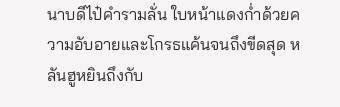นาบดีไป๋คำรามลั่น ใบหน้าแดงก่ำด้วยความอับอายและโกรธแค้นจนถึงขีดสุด หลันฮูหยินถึงกับ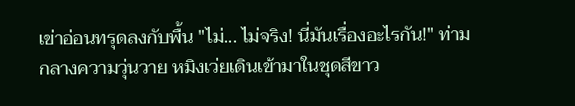เข่าอ่อนทรุดลงกับพื้น "ไม่... ไม่จริง! นี่มันเรื่องอะไรกัน!" ท่ามกลางความวุ่นวาย หมิงเว่ยเดินเข้ามาในชุดสีขาว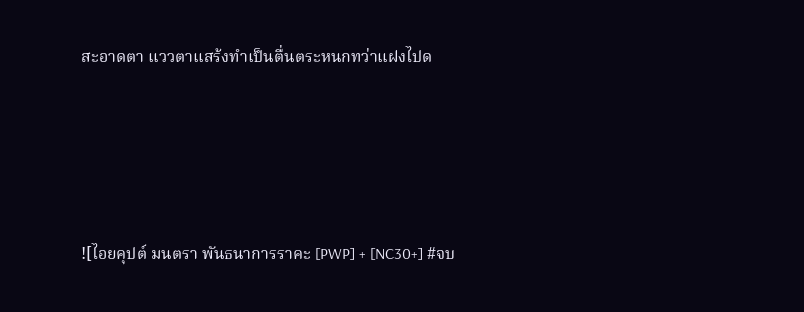สะอาดตา แววตาแสร้งทำเป็นตื่นตระหนกทว่าแฝงไปด






![ไอยคุปต์ มนตรา พันธนาการราคะ [PWP] + [NC30+] #จบ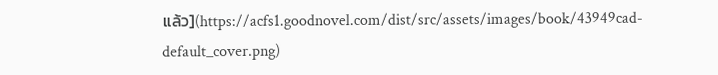แล้ว](https://acfs1.goodnovel.com/dist/src/assets/images/book/43949cad-default_cover.png)